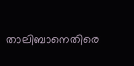താലിബാനെതിരെ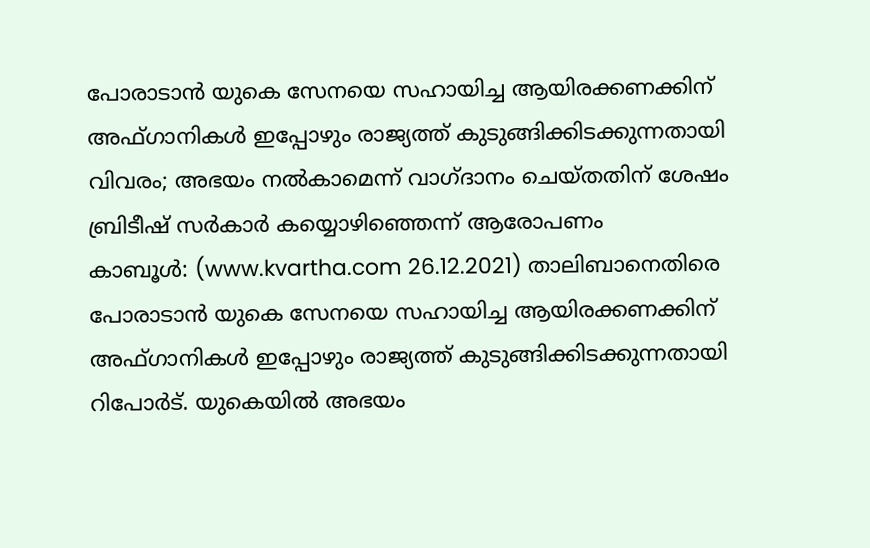പോരാടാൻ യുകെ സേനയെ സഹായിച്ച ആയിരക്കണക്കിന് അഫ്ഗാനികൾ ഇപ്പോഴും രാജ്യത്ത് കുടുങ്ങിക്കിടക്കുന്നതായി വിവരം; അഭയം നൽകാമെന്ന് വാഗ്ദാനം ചെയ്തതിന് ശേഷം ബ്രിടീഷ് സർകാർ കയ്യൊഴിഞ്ഞെന്ന് ആരോപണം
കാബൂൾ: (www.kvartha.com 26.12.2021) താലിബാനെതിരെ പോരാടാൻ യുകെ സേനയെ സഹായിച്ച ആയിരക്കണക്കിന് അഫ്ഗാനികൾ ഇപ്പോഴും രാജ്യത്ത് കുടുങ്ങിക്കിടക്കുന്നതായി റിപോർട്. യുകെയിൽ അഭയം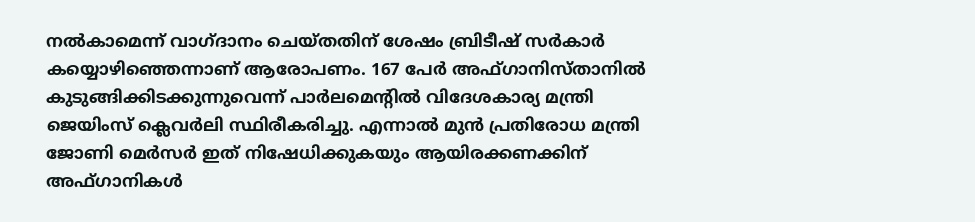നൽകാമെന്ന് വാഗ്ദാനം ചെയ്തതിന് ശേഷം ബ്രിടീഷ് സർകാർ കയ്യൊഴിഞ്ഞെന്നാണ് ആരോപണം. 167 പേർ അഫ്ഗാനിസ്താനിൽ കുടുങ്ങിക്കിടക്കുന്നുവെന്ന് പാർലമെന്റിൽ വിദേശകാര്യ മന്ത്രി ജെയിംസ് ക്ലെവർലി സ്ഥിരീകരിച്ചു. എന്നാൽ മുൻ പ്രതിരോധ മന്ത്രി ജോണി മെർസർ ഇത് നിഷേധിക്കുകയും ആയിരക്കണക്കിന് അഫ്ഗാനികൾ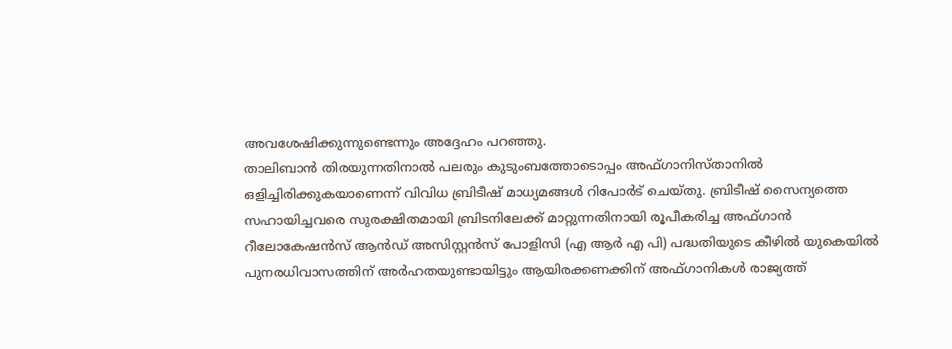അവശേഷിക്കുന്നുണ്ടെന്നും അദ്ദേഹം പറഞ്ഞു.
താലിബാൻ തിരയുന്നതിനാൽ പലരും കുടുംബത്തോടൊപ്പം അഫ്ഗാനിസ്താനിൽ ഒളിച്ചിരിക്കുകയാണെന്ന് വിവിധ ബ്രിടീഷ് മാധ്യമങ്ങൾ റിപോർട് ചെയ്തു. ബ്രിടീഷ് സൈന്യത്തെ സഹായിച്ചവരെ സുരക്ഷിതമായി ബ്രിടനിലേക്ക് മാറ്റുന്നതിനായി രൂപീകരിച്ച അഫ്ഗാൻ റീലോകേഷൻസ് ആൻഡ് അസിസ്റ്റൻസ് പോളിസി (എ ആർ എ പി) പദ്ധതിയുടെ കീഴിൽ യുകെയിൽ പുനരധിവാസത്തിന് അർഹതയുണ്ടായിട്ടും ആയിരക്കണക്കിന് അഫ്ഗാനികൾ രാജ്യത്ത്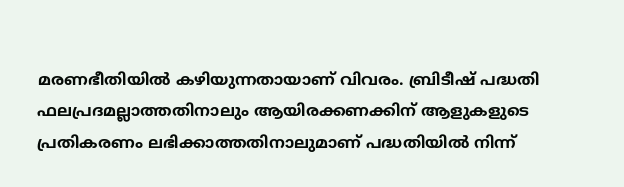മരണഭീതിയിൽ കഴിയുന്നതായാണ് വിവരം. ബ്രിടീഷ് പദ്ധതി ഫലപ്രദമല്ലാത്തതിനാലും ആയിരക്കണക്കിന് ആളുകളുടെ പ്രതികരണം ലഭിക്കാത്തതിനാലുമാണ് പദ്ധതിയിൽ നിന്ന്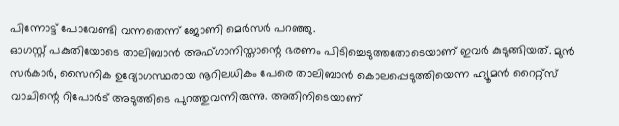പിന്നോട്ട് പോവേണ്ടി വന്നതെന്ന് ജോണി മെർസർ പറഞ്ഞു.
ഓഗസ്റ്റ് പകുതിയോടെ താലിബാൻ അഫ്ഗാനിസ്താന്റെ ഭരണം പിടിച്ചെടുത്തതോടെയാണ് ഇവർ കുടുങ്ങിയത്. മുൻ സർകാർ, സൈനിക ഉദ്യോഗസ്ഥരായ നൂറിലധികം പേരെ താലിബാൻ കൊലപ്പെടുത്തിയെന്ന ഹ്യൂമൻ റൈറ്റ്സ് വാചിന്റെ റിപോർട് അടുത്തിടെ പുറത്തുവന്നിരുന്നു. അതിനിടെയാണ്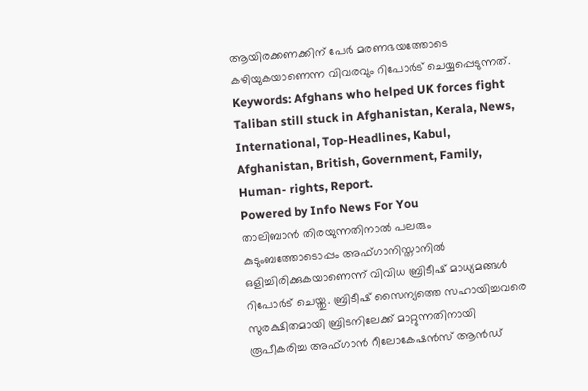ആയിരക്കണക്കിന് പേർ മരണഭയത്തോടെ കഴിയുകയാണെന്ന വിവരവും റിപോർട് ചെയ്യപ്പെടുന്നത്.
Keywords: Afghans who helped UK forces fight Taliban still stuck in Afghanistan, Kerala, News, International, Top-Headlines, Kabul, Afghanistan, British, Government, Family, Human- rights, Report.
Powered by Info News For You
താലിബാൻ തിരയുന്നതിനാൽ പലരും കുടുംബത്തോടൊപ്പം അഫ്ഗാനിസ്താനിൽ ഒളിച്ചിരിക്കുകയാണെന്ന് വിവിധ ബ്രിടീഷ് മാധ്യമങ്ങൾ റിപോർട് ചെയ്തു. ബ്രിടീഷ് സൈന്യത്തെ സഹായിച്ചവരെ സുരക്ഷിതമായി ബ്രിടനിലേക്ക് മാറ്റുന്നതിനായി രൂപീകരിച്ച അഫ്ഗാൻ റീലോകേഷൻസ് ആൻഡ്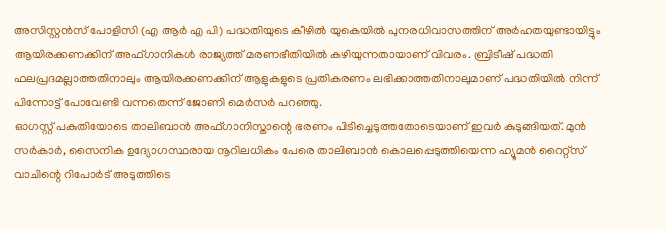അസിസ്റ്റൻസ് പോളിസി (എ ആർ എ പി) പദ്ധതിയുടെ കീഴിൽ യുകെയിൽ പുനരധിവാസത്തിന് അർഹതയുണ്ടായിട്ടും ആയിരക്കണക്കിന് അഫ്ഗാനികൾ രാജ്യത്ത് മരണഭീതിയിൽ കഴിയുന്നതായാണ് വിവരം. ബ്രിടീഷ് പദ്ധതി ഫലപ്രദമല്ലാത്തതിനാലും ആയിരക്കണക്കിന് ആളുകളുടെ പ്രതികരണം ലഭിക്കാത്തതിനാലുമാണ് പദ്ധതിയിൽ നിന്ന് പിന്നോട്ട് പോവേണ്ടി വന്നതെന്ന് ജോണി മെർസർ പറഞ്ഞു.
ഓഗസ്റ്റ് പകുതിയോടെ താലിബാൻ അഫ്ഗാനിസ്താന്റെ ഭരണം പിടിച്ചെടുത്തതോടെയാണ് ഇവർ കുടുങ്ങിയത്. മുൻ സർകാർ, സൈനിക ഉദ്യോഗസ്ഥരായ നൂറിലധികം പേരെ താലിബാൻ കൊലപ്പെടുത്തിയെന്ന ഹ്യൂമൻ റൈറ്റ്സ് വാചിന്റെ റിപോർട് അടുത്തിടെ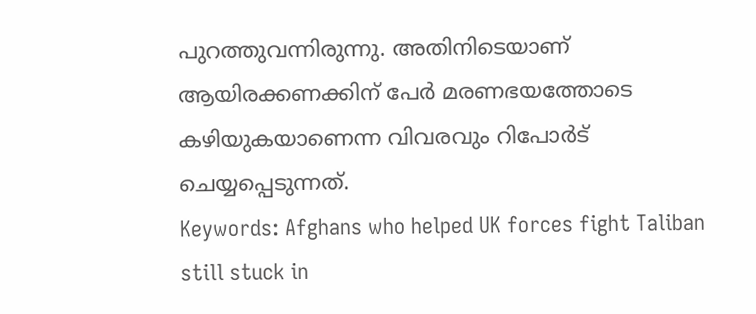പുറത്തുവന്നിരുന്നു. അതിനിടെയാണ് ആയിരക്കണക്കിന് പേർ മരണഭയത്തോടെ കഴിയുകയാണെന്ന വിവരവും റിപോർട് ചെയ്യപ്പെടുന്നത്.
Keywords: Afghans who helped UK forces fight Taliban still stuck in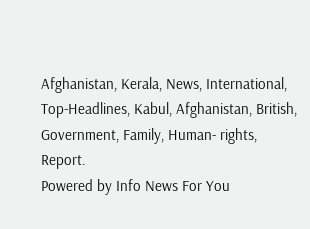Afghanistan, Kerala, News, International, Top-Headlines, Kabul, Afghanistan, British, Government, Family, Human- rights, Report.
Powered by Info News For You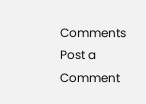Comments
Post a Comment